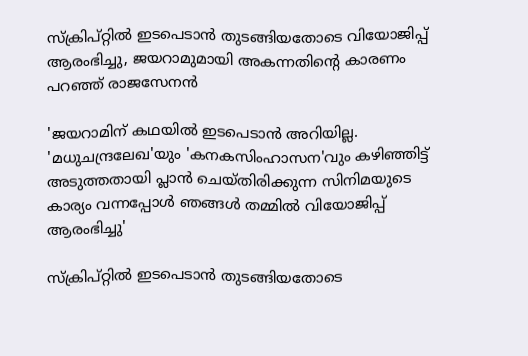സ്ക്രിപ്റ്റിൽ ഇടപെടാൻ തുടങ്ങിയതോടെ വിയോജിപ്പ് ആരംഭിച്ചു, ജയറാമുമായി അകന്നതിന്റെ കാരണം പറഞ്ഞ് രാജസേനൻ

'ജയറാമിന് കഥയില്‍ ഇടപെടാന്‍ അറിയില്ല. 'മധുചന്ദ്രലേഖ'യും 'കനകസിംഹാസന'വും കഴിഞ്ഞിട്ട് അടുത്തതായി പ്ലാന്‍ ചെയ്തിരിക്കുന്ന സിനിമയുടെ കാര്യം വന്നപ്പോള്‍ ഞങ്ങള്‍ തമ്മില്‍ വിയോജിപ്പ് ആരംഭിച്ചു'

സ്ക്രിപ്റ്റിൽ ഇടപെടാൻ തുടങ്ങിയതോടെ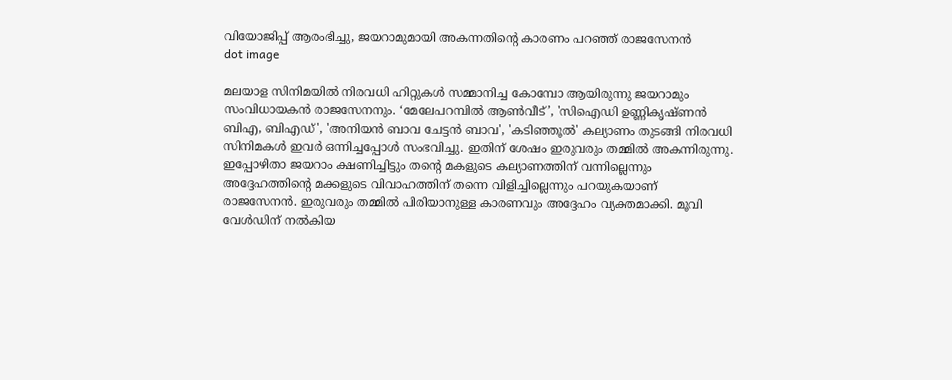വിയോജിപ്പ് ആരംഭിച്ചു, ജയറാമുമായി അകന്നതിന്റെ കാരണം പറഞ്ഞ് രാജസേനൻ
dot image

മലയാള സിനിമയിൽ നിരവധി ഹിറ്റുകള്‍ സമ്മാനിച്ച കോമ്പോ ആയിരുന്നു ജയറാമും സംവിധായകന്‍ രാജസേനനും. ‘മേലേപറമ്പില്‍ ആണ്‍വീട്’, 'സിഐഡി ഉണ്ണികൃഷ്ണന്‍ ബിഎ, ബിഎഡ്', 'അനിയന്‍ ബാവ ചേട്ടന്‍ ബാവ', 'കടിഞ്ഞൂല്‍' കല്യാണം തുടങ്ങി നിരവധി സിനിമകൾ ഇവർ ഒന്നിച്ചപ്പോൾ സംഭവിച്ചു. ഇതിന് ശേഷം ഇരുവരും തമ്മിൽ അകന്നിരുന്നു. ഇപ്പോഴിതാ ജയറാം ക്ഷണിച്ചിട്ടും തന്റെ മകളുടെ കല്യാണത്തിന് വന്നില്ലെന്നും അദ്ദേഹത്തിന്റെ മക്കളുടെ വിവാഹത്തിന് തന്നെ വിളിച്ചില്ലെന്നും പറയുകയാണ് രാജസേനൻ. ഇരുവരും തമ്മിൽ പിരിയാനുള്ള കാരണവും അദ്ദേഹം വ്യക്തമാക്കി. മൂവി വേൾഡിന് നൽകിയ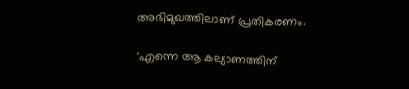അഭിമുഖത്തിലാണ് പ്രതികരണം.

'എന്നെ ആ കല്യാണത്തിന്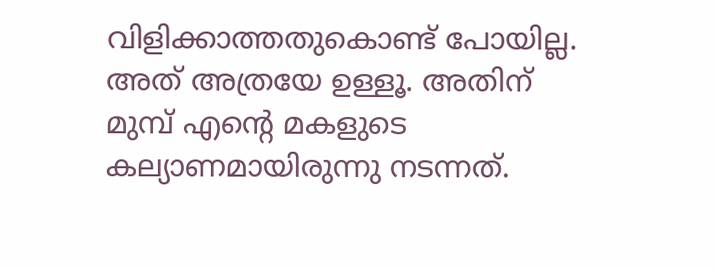വിളിക്കാത്തതുകൊണ്ട് പോയില്ല. അത് അത്രയേ ഉള്ളൂ. അതിന് മുമ്പ് എന്റെ മകളുടെ കല്യാണമായിരുന്നു നടന്നത്.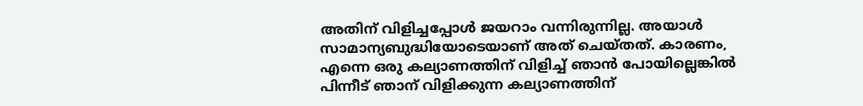അതിന് വിളിച്ചപ്പോള്‍ ജയറാം വന്നിരുന്നില്ല. അയാള്‍ സാമാന്യബുദ്ധിയോടെയാണ് അത് ചെയ്തത്. കാരണം, എന്നെ ഒരു കല്യാണത്തിന് വിളിച്ച് ഞാന്‍ പോയില്ലെങ്കില്‍ പിന്നീട് ഞാന് വിളിക്കുന്ന കല്യാണത്തിന്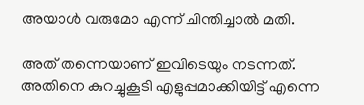അയാള്‍ വരുമോ എന്ന് ചിന്തിച്ചാല്‍ മതി.

അത് തന്നെയാണ് ഇവിടെയും നടന്നത്. അതിനെ കുറച്ചുകൂടി എളുപ്പമാക്കിയിട്ട് എന്നെ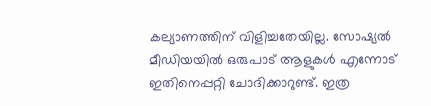കല്യാണത്തിന് വിളിച്ചതേയില്ല. സോഷ്യല്‍ മീഡിയയില്‍ ഒരുപാട് ആളുകള്‍ എന്നോട് ഇതിനെപ്പറ്റി ചോദിക്കാറുണ്ട്. ഇത്ര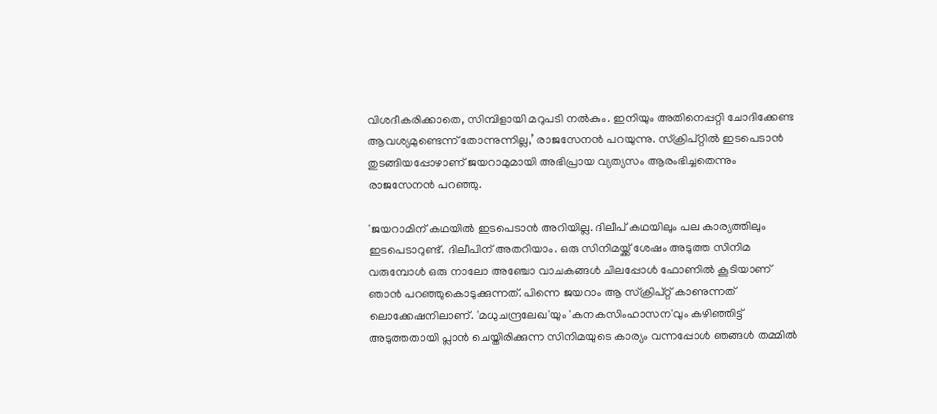വിശദീകരിക്കാതെ, സിമ്പിളായി മറുപടി നല്‍കും. ഇനിയും അതിനെപ്പറ്റി ചോദിക്കേണ്ട ആവശ്യമുണ്ടെന്ന് തോന്നുന്നില്ല,’ രാജസേനന്‍ പറയുന്നു. സ്ക്രിപ്റ്റിൽ ഇടപെടാൻ തുടങ്ങിയപ്പോഴാണ് ജയറാമുമായി അഭിപ്രായ വ്യത്യസം ആരംഭിച്ചതെന്നും രാജസേനൻ പറഞ്ഞു.

'ജയറാമിന് കഥയില്‍ ഇടപെടാന്‍ അറിയില്ല. ദിലീപ് കഥയിലും പല കാര്യത്തിലും ഇടപെടാറുണ്ട്. ദിലീപിന് അതറിയാം. ഒരു സിനിമയ്ക്ക് ശേഷം അടുത്ത സിനിമ വരുമ്പോള്‍ ഒരു നാലോ അഞ്ചോ വാചകങ്ങള്‍ ചിലപ്പോള്‍ ഫോണില്‍ കൂടിയാണ് ഞാന്‍ പറഞ്ഞുകൊടുക്കുന്നത്. പിന്നെ ജയറാം ആ സ്ക്രിപ്റ്റ് കാണുന്നത് ലൊക്കേഷനിലാണ്. 'മധുചന്ദ്രലേഖ'യും 'കനകസിംഹാസന'വും കഴിഞ്ഞിട്ട് അടുത്തതായി പ്ലാന്‍ ചെയ്തിരിക്കുന്ന സിനിമയുടെ കാര്യം വന്നപ്പോള്‍ ഞങ്ങള്‍ തമ്മില്‍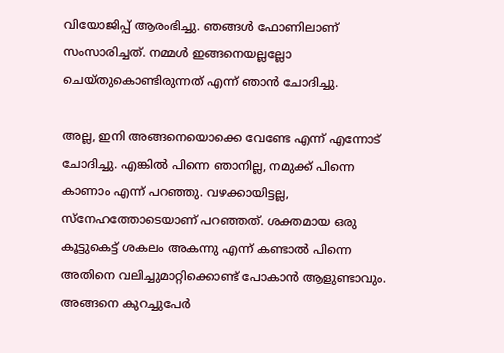വിയോജിപ്പ് ആരംഭിച്ചു. ഞങ്ങള്‍ ഫോണിലാണ് സംസാരിച്ചത്. നമ്മള്‍ ഇങ്ങനെയല്ലല്ലോ ചെയ്തുകൊണ്ടിരുന്നത് എന്ന് ഞാന്‍ ചോദിച്ചു.

അല്ല, ഇനി അങ്ങനെയൊക്കെ വേണ്ടേ എന്ന് എന്നോട് ചോദിച്ചു. എങ്കില്‍ പിന്നെ ഞാനില്ല, നമുക്ക് പിന്നെ കാണാം എന്ന് പറഞ്ഞു. വഴക്കായിട്ടല്ല, സ്നേഹത്തോടെയാണ് പറഞ്ഞത്. ശക്തമായ ഒരു കൂട്ടുകെട്ട് ശകലം അകന്നു എന്ന് കണ്ടാല്‍ പിന്നെ അതിനെ വലിച്ചുമാറ്റിക്കൊണ്ട് പോകാന്‍ ആളുണ്ടാവും. അങ്ങനെ കുറച്ചുപേര്‍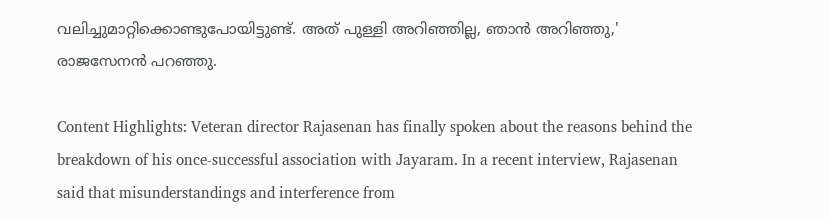വലിച്ചുമാറ്റിക്കൊണ്ടുപോയിട്ടുണ്ട്. അത് പുള്ളി അറിഞ്ഞില്ല, ഞാന്‍ അറിഞ്ഞു,' രാജസേനന്‍ പറഞ്ഞു.

Content Highlights: Veteran director Rajasenan has finally spoken about the reasons behind the breakdown of his once-successful association with Jayaram. In a recent interview, Rajasenan said that misunderstandings and interference from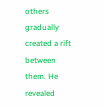others gradually created a rift between them. He revealed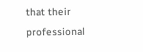that their professional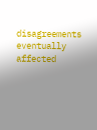disagreements eventually affected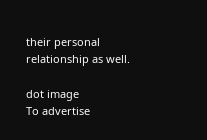their personal relationship as well.

dot image
To advertise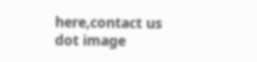here,contact us
dot image